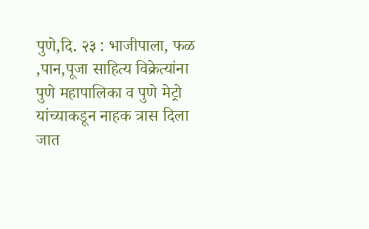पुणे,दि. २३ : भाजीपाला, फळ ,पान,पूजा साहित्य विक्रेत्यांना पुणे महापालिका व पुणे मेट्रो यांच्याकडून नाहक त्रास दिला जात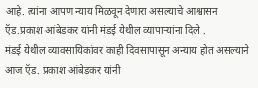आहे. त्यांना आपण न्याय मिळवून देणारा असल्याचे आश्वासन ऍड.प्रकाश आंबेडकर यांनी मंडई येथील व्यापाऱ्यांना दिले .
मंडई येथील व्यावसायिकांवर काही दिवसापासून अन्याय होत असल्याने आज ऍड. प्रकाश आंबेडकर यांनी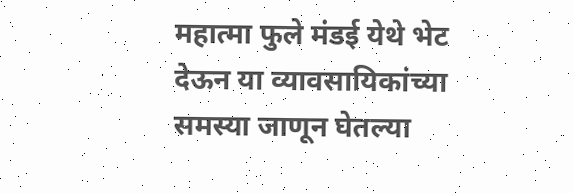महात्मा फुले मंडई येथे भेट देऊन या व्यावसायिकांच्या समस्या जाणून घेतल्या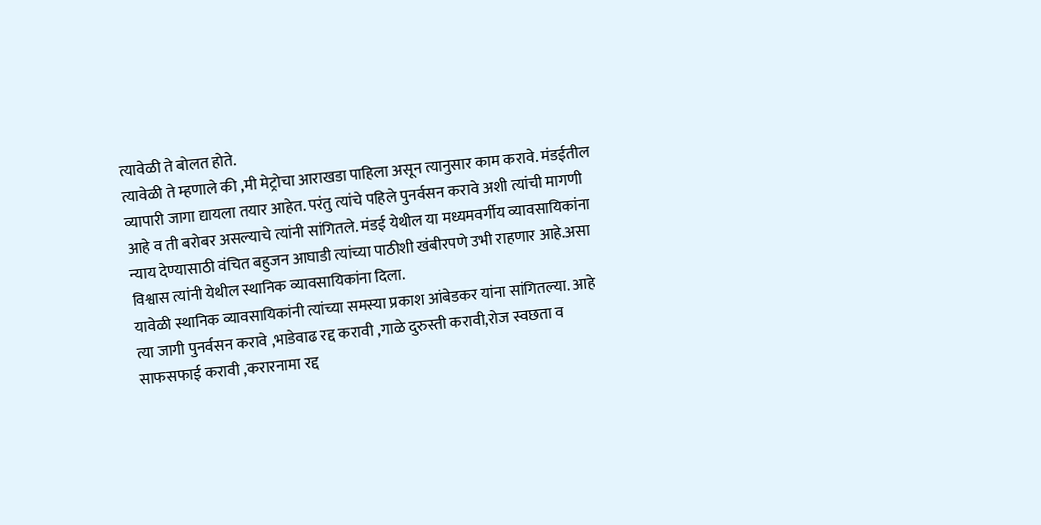त्यावेळी ते बोलत होते.
त्यावेळी ते म्हणाले की ,मी मेट्रोचा आराखडा पाहिला असून त्यानुसार काम करावे. मंडईतील व्यापारी जागा द्यायला तयार आहेत. परंतु त्यांचे पहिले पुनर्वसन करावे अशी त्यांची मागणी आहे व ती बरोबर असल्याचे त्यांनी सांगितले. मंडई येथील या मध्यमवर्गीय व्यावसायिकांना न्याय देण्यासाठी वंचित बहुजन आघाडी त्यांच्या पाठीशी खंबीरपणे उभी राहणार आहे.असा विश्वास त्यांनी येथील स्थानिक व्यावसायिकांना दिला.
यावेळी स्थानिक व्यावसायिकांनी त्यांच्या समस्या प्रकाश आंबेडकर यांना सांगितल्या. आहे त्या जागी पुनर्वसन करावे ,भाडेवाढ रद्द करावी ,गाळे दुरुस्ती करावी,रोज स्वछता व साफसफाई करावी ,करारनामा रद्द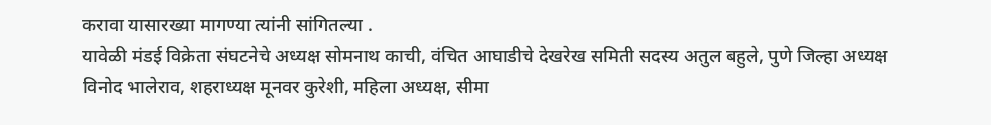करावा यासारख्या मागण्या त्यांनी सांगितल्या .
यावेळी मंडई विक्रेता संघटनेचे अध्यक्ष सोमनाथ काची, वंचित आघाडीचे देखरेख समिती सदस्य अतुल बहुले, पुणे जिल्हा अध्यक्ष विनोद भालेराव, शहराध्यक्ष मूनवर कुरेशी, महिला अध्यक्ष, सीमा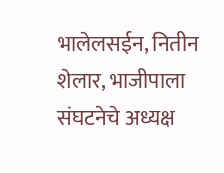भालेलसईन, नितीन शेलार, भाजीपाला संघटनेचे अध्यक्ष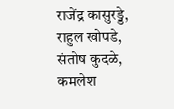राजेंद्र कासुरड्डे, राहुल खोपडे, संतोष कुदळे, कमलेश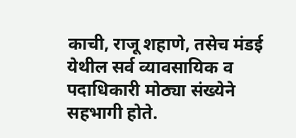काची, राजू शहाणे, तसेच मंडई येथील सर्व व्यावसायिक व पदाधिकारी मोठ्या संख्येने सहभागी होते.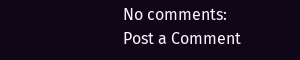No comments:
Post a Comment